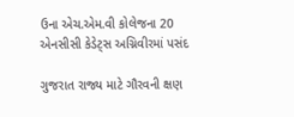ઉના એચ.એમ.વી કોલેજના 20 એનસીસી કેડેટ્સ અગ્નિવીરમાં પસંદ

ગુજરાત રાજ્ય માટે ગૌરવની ક્ષણ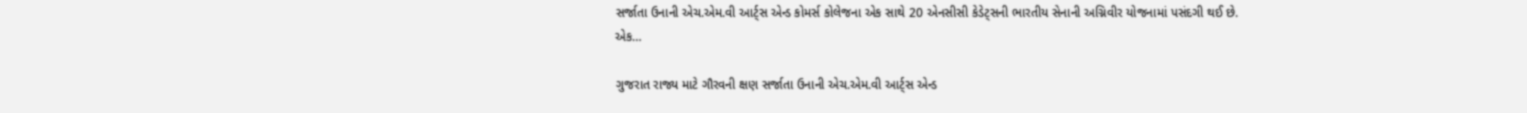સર્જાતા ઉનાની એચ.એમ.વી આર્ટ્સ એન્ડ કોમર્સ કોલેજના એક સાથે 20 એનસીસી કેડેટ્સની ભારતીય સેનાની અગ્નિવીર યોજનામાં પસંદગી થઈ છે. એક…

ગુજરાત રાજ્ય માટે ગૌરવની ક્ષણ સર્જાતા ઉનાની એચ.એમ.વી આર્ટ્સ એન્ડ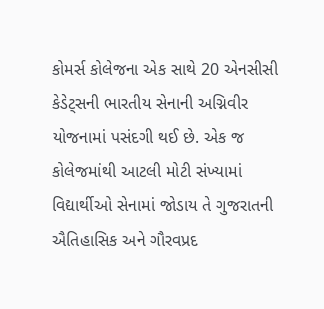કોમર્સ કોલેજના એક સાથે 20 એનસીસી કેડેટ્સની ભારતીય સેનાની અગ્નિવીર યોજનામાં પસંદગી થઈ છે. એક જ કોલેજમાંથી આટલી મોટી સંખ્યામાં વિદ્યાર્થીઓ સેનામાં જોડાય તે ગુજરાતની ઐતિહાસિક અને ગૌરવપ્રદ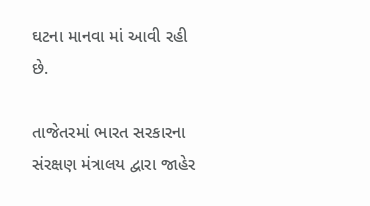ઘટના માનવા માં આવી રહી છે.

તાજેતરમાં ભારત સરકારના સંરક્ષણ મંત્રાલય દ્વારા જાહેર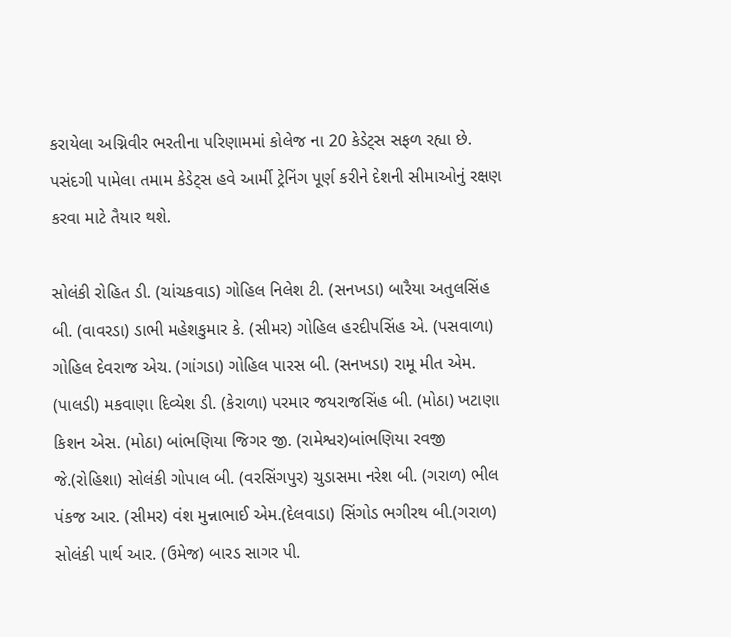કરાયેલા અગ્નિવીર ભરતીના પરિણામમાં કોલેજ ના 20 કેડેટ્સ સફળ રહ્યા છે. પસંદગી પામેલા તમામ કેડેટ્સ હવે આર્મી ટ્રેનિંગ પૂર્ણ કરીને દેશની સીમાઓનું રક્ષણ કરવા માટે તૈયાર થશે.

સોલંકી રોહિત ડી. (ચાંચકવાડ) ગોહિલ નિલેશ ટી. (સનખડા) બારૈયા અતુલસિંહ બી. (વાવરડા) ડાભી મહેશકુમાર કે. (સીમર) ગોહિલ હરદીપસિંહ એ. (પસવાળા) ગોહિલ દેવરાજ એચ. (ગાંગડા) ગોહિલ પારસ બી. (સનખડા) રામૂ મીત એમ. (પાલડી) મકવાણા દિવ્યેશ ડી. (કેરાળા) પરમાર જયરાજસિંહ બી. (મોઠા) ખટાણા કિશન એસ. (મોઠા) બાંભણિયા જિગર જી. (રામેશ્વર)બાંભણિયા રવજી જે.(રોહિશા) સોલંકી ગોપાલ બી. (વરસિંગપુર) ચુડાસમા નરેશ બી. (ગરાળ) ભીલ પંકજ આર. (સીમર) વંશ મુન્નાભાઈ એમ.(દેલવાડા) સિંગોડ ભગીરથ બી.(ગરાળ) સોલંકી પાર્થ આર. (ઉમેજ) બારડ સાગર પી.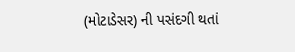(મોટાડેસર) ની પસંદગી થતાં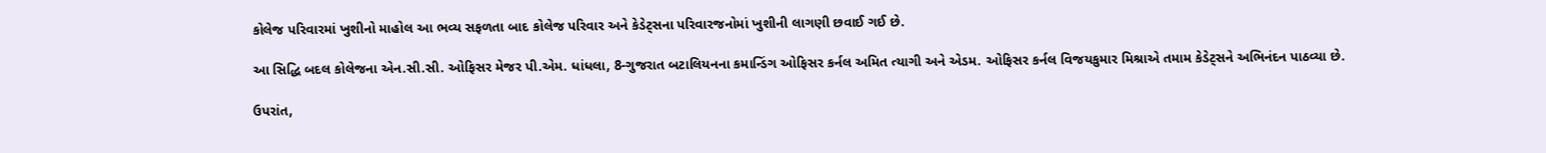કોલેજ પરિવારમાં ખુશીનો માહોલ આ ભવ્ય સફળતા બાદ કોલેજ પરિવાર અને કેડેટ્સના પરિવારજનોમાં ખુશીની લાગણી છવાઈ ગઈ છે.

આ સિદ્ધિ બદલ કોલેજના એન.સી.સી. ઓફિસર મેજર પી.એમ. ધાંધલા, 8-ગુજરાત બટાલિયનના કમાન્ડિંગ ઓફિસર કર્નલ અમિત ત્યાગી અને એડમ. ઓફિસર કર્નલ વિજયકુમાર મિશ્રાએ તમામ કેડેટ્સને અભિનંદન પાઠવ્યા છે.

ઉપરાંત,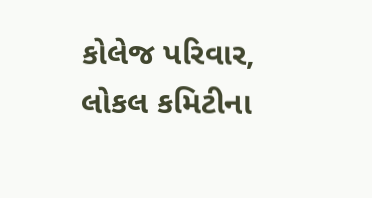કોલેજ પરિવાર, લોકલ કમિટીના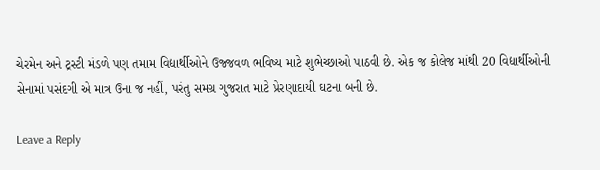ચેરમેન અને ટ્રસ્ટી મંડળે પણ તમામ વિદ્યાર્થીઓને ઉજ્જવળ ભવિષ્ય માટે શુભેચ્છાઓ પાઠવી છે. એક જ કોલેજ માંથી 20 વિદ્યાર્થીઓની સેનામાં પસંદગી એ માત્ર ઉના જ નહીં, પરંતુ સમગ્ર ગુજરાત માટે પ્રેરણાદાયી ઘટના બની છે.

Leave a Reply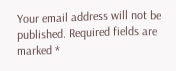Your email address will not be published. Required fields are marked *